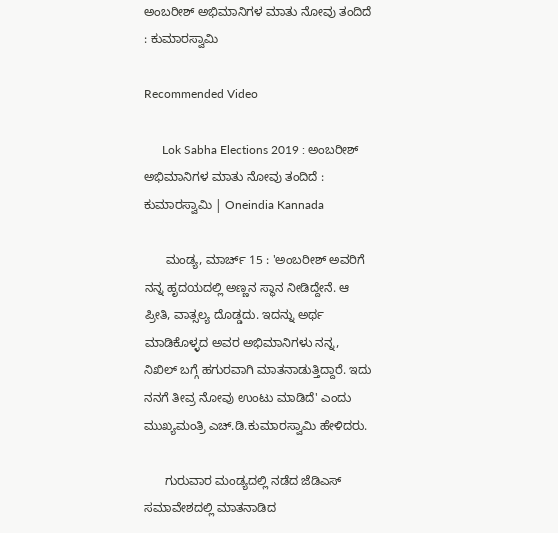ಅಂಬರೀಶ್ ಅಭಿಮಾನಿಗಳ ಮಾತು ನೋವು ತಂದಿದೆ : ಕುಮಾರಸ್ವಾಮಿ

Recommended Video

      Lok Sabha Elections 2019 : ಅಂಬರೀಶ್ ಅಭಿಮಾನಿಗಳ ಮಾತು ನೋವು ತಂದಿದೆ : ಕುಮಾರಸ್ವಾಮಿ | Oneindia Kannada

      ಮಂಡ್ಯ, ಮಾರ್ಚ್ 15 : 'ಅಂಬರೀಶ್ ಅವರಿಗೆ ನನ್ನ ಹೃದಯದಲ್ಲಿ ಅಣ್ಣನ ಸ್ಥಾನ ನೀಡಿದ್ದೇನೆ. ಆ ಪ್ರೀತಿ, ವಾತ್ಸಲ್ಯ ದೊಡ್ಡದು. ಇದನ್ನು ಅರ್ಥ ಮಾಡಿಕೊಳ್ಳದ ಅವರ ಅಭಿಮಾನಿಗಳು ನನ್ನ, ನಿಖಿಲ್ ಬಗ್ಗೆ ಹಗುರವಾಗಿ ಮಾತನಾಡುತ್ತಿದ್ದಾರೆ. ಇದು ನನಗೆ ತೀವ್ರ ನೋವು ಉಂಟು ಮಾಡಿದೆ' ಎಂದು ಮುಖ್ಯಮಂತ್ರಿ ಎಚ್.ಡಿ.ಕುಮಾರಸ್ವಾಮಿ ಹೇಳಿದರು.

      ಗುರುವಾರ ಮಂಡ್ಯದಲ್ಲಿ ನಡೆದ ಜೆಡಿಎಸ್ ಸಮಾವೇಶದಲ್ಲಿ ಮಾತನಾಡಿದ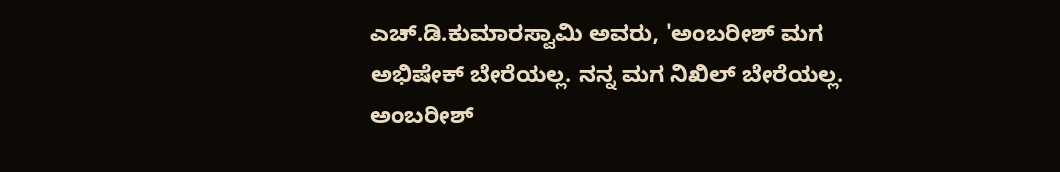ಎಚ್.ಡಿ.ಕುಮಾರಸ್ವಾಮಿ ಅವರು, 'ಅಂಬರೀಶ್ ಮಗ ಅಭಿಷೇಕ್ ಬೇರೆಯಲ್ಲ. ನನ್ನ ಮಗ ನಿಖಿಲ್ ಬೇರೆಯಲ್ಲ. ಅಂಬರೀಶ್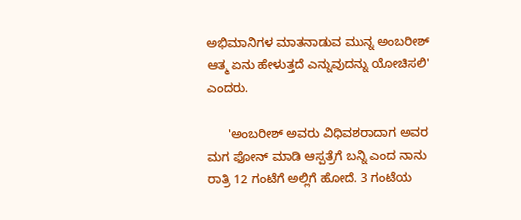ಅಭಿಮಾನಿಗಳ ಮಾತನಾಡುವ ಮುನ್ನ ಅಂಬರೀಶ್ ಆತ್ಮ ಏನು ಹೇಳುತ್ತದೆ ಎನ್ನುವುದನ್ನು ಯೋಚಿಸಲಿ' ಎಂದರು.

      'ಅಂಬರೀಶ್ ಅವರು ವಿಧಿವಶರಾದಾಗ ಅವರ ಮಗ ಫೋನ್ ಮಾಡಿ ಆಸ್ಪತ್ರೆಗೆ ಬನ್ನಿ ಎಂದ ನಾನು ರಾತ್ರಿ 12 ಗಂಟೆಗೆ ಅಲ್ಲಿಗೆ ಹೋದೆ. 3 ಗಂಟೆಯ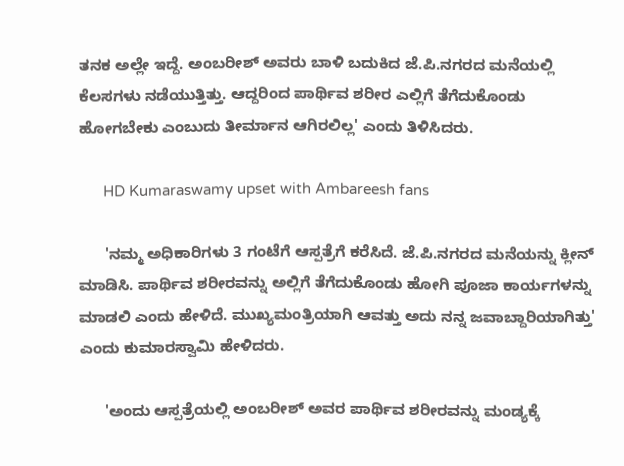ತನಕ ಅಲ್ಲೇ ಇದ್ದೆ. ಅಂಬರೀಶ್ ಅವರು ಬಾಳಿ ಬದುಕಿದ ಜೆ.ಪಿ.ನಗರದ ಮನೆಯಲ್ಲಿ ಕೆಲಸಗಳು ನಡೆಯುತ್ತಿತ್ತು. ಆದ್ದರಿಂದ ಪಾರ್ಥಿವ ಶರೀರ ಎಲ್ಲಿಗೆ ತೆಗೆದುಕೊಂಡು ಹೋಗಬೇಕು ಎಂಬುದು ತೀರ್ಮಾನ ಆಗಿರಲಿಲ್ಲ' ಎಂದು ತಿಳಿಸಿದರು.

      HD Kumaraswamy upset with Ambareesh fans

      'ನಮ್ಮ ಅಧಿಕಾರಿಗಳು 3 ಗಂಟೆಗೆ ಆಸ್ಪತ್ರೆಗೆ ಕರೆಸಿದೆ. ಜೆ.ಪಿ.ನಗರದ ಮನೆಯನ್ನು ಕ್ಲೀನ್ ಮಾಡಿಸಿ. ಪಾರ್ಥಿವ ಶರೀರವನ್ನು ಅಲ್ಲಿಗೆ ತೆಗೆದುಕೊಂಡು ಹೋಗಿ ಪೂಜಾ ಕಾರ್ಯಗಳನ್ನು ಮಾಡಲಿ ಎಂದು ಹೇಳಿದೆ. ಮುಖ್ಯಮಂತ್ರಿಯಾಗಿ ಆವತ್ತು ಅದು ನನ್ನ ಜವಾಬ್ದಾರಿಯಾಗಿತ್ತು' ಎಂದು ಕುಮಾರಸ್ವಾಮಿ ಹೇಳಿದರು.

      'ಅಂದು ಆಸ್ಪತ್ರೆಯಲ್ಲಿ ಅಂಬರೀಶ್ ಅವರ ಪಾರ್ಥಿವ ಶರೀರವನ್ನು ಮಂಡ್ಯಕ್ಕೆ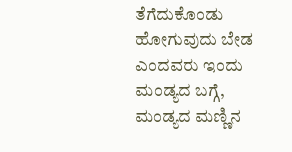ತೆಗೆದುಕೊಂಡು ಹೋಗುವುದು ಬೇಡ ಎಂದವರು ಇಂದು ಮಂಡ್ಯದ ಬಗ್ಗೆ, ಮಂಡ್ಯದ ಮಣ್ಣಿನ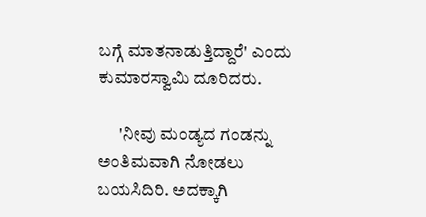ಬಗ್ಗೆ ಮಾತನಾಡುತ್ತಿದ್ದಾರೆ' ಎಂದು ಕುಮಾರಸ್ವಾಮಿ ದೂರಿದರು.

      'ನೀವು ಮಂಡ್ಯದ ಗಂಡನ್ನು ಅಂತಿಮವಾಗಿ ನೋಡಲು ಬಯಸಿದಿರಿ. ಅದಕ್ಕಾಗಿ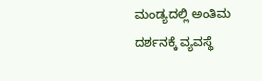ಮಂಡ್ಯದಲ್ಲಿ ಅಂತಿಮ ದರ್ಶನಕ್ಕೆ ವ್ಯವಸ್ಥೆ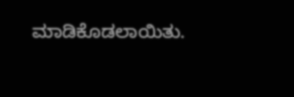ಮಾಡಿಕೊಡಲಾಯಿತು.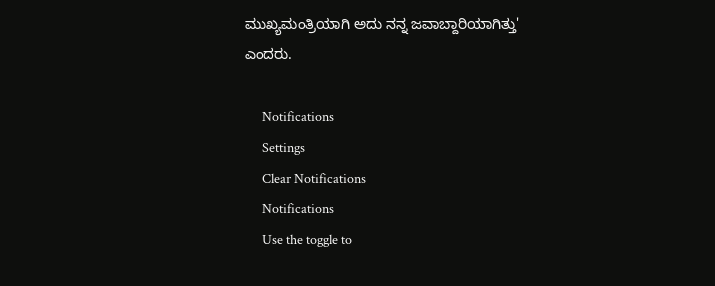ಮುಖ್ಯಮಂತ್ರಿಯಾಗಿ ಅದು ನನ್ನ ಜವಾಬ್ದಾರಿಯಾಗಿತ್ತು' ಎಂದರು.

      Notifications
      Settings
      Clear Notifications
      Notifications
      Use the toggle to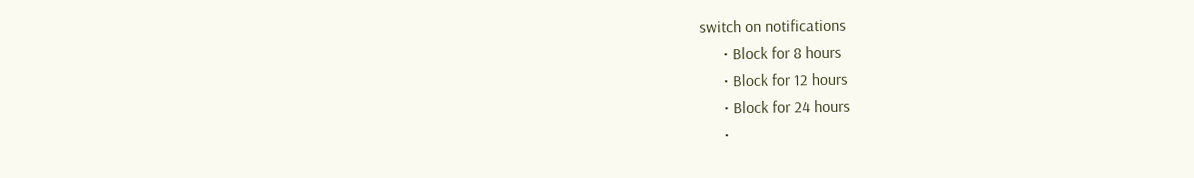switch on notifications
      • Block for 8 hours
      • Block for 12 hours
      • Block for 24 hours
      •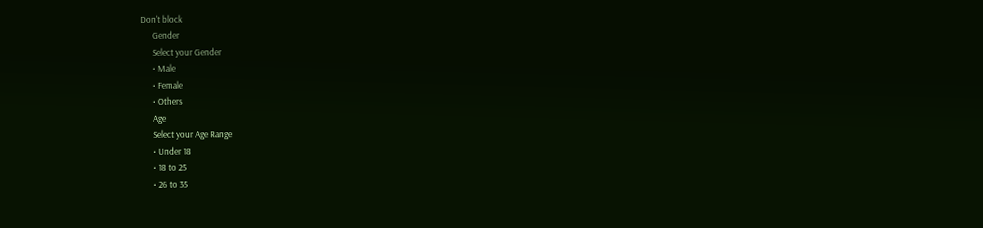Don't block
      Gender
      Select your Gender
      • Male
      • Female
      • Others
      Age
      Select your Age Range
      • Under 18
      • 18 to 25
      • 26 to 35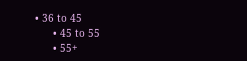• 36 to 45
      • 45 to 55
      • 55+